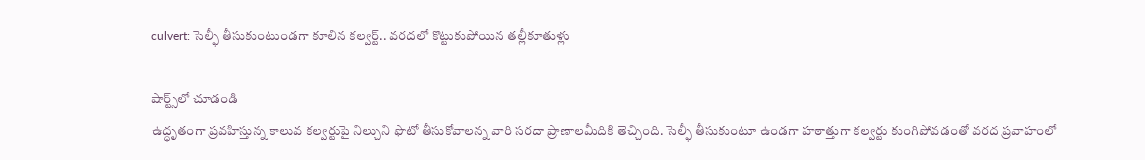culvert: సెల్ఫీ తీసుకుంటుండగా కూలిన కల్వర్ట్‌.. వరదలో కొట్టుకుపోయిన తల్లీకూతుళ్లు

షార్ట్స్‌లో చూడండి
ఉద్ధృతంగా ప్రవహిస్తున్న కాలువ కల్వర్టుపై నిల్చుని ఫొటో తీసుకోవాలన్న వారి సరదా ప్రాణాలమీదికి తెచ్చింది. సెల్ఫీ తీసుకుంటూ ఉండగా హఠాత్తుగా కల్వర్టు కుంగిపోవడంతో వరద ప్రవాహంలో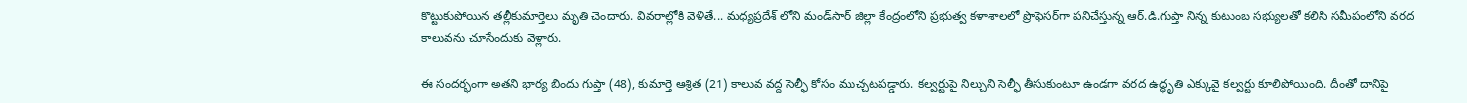కొట్టుకుపోయిన తల్లీకుమార్తెలు మృతి చెందారు. వివరాల్లోకి వెళితే... మధ్యప్రదేశ్‌ లోని మండ్‌సార్‌ జిల్లా కేంద్రంలోని ప్రభుత్వ కళాశాలలో ప్రొఫెసర్‌గా పనిచేస్తున్న ఆర్‌.డి.గుప్తా నిన్న కుటుంబ సభ్యులతో కలిసి సమీపంలోని వరద కాలువను చూసేందుకు వెళ్లారు.

ఈ సందర్భంగా అతని భార్య బిందు గుప్తా (48), కుమార్తె ఆశ్రిత (21) కాలువ వద్ద సెల్ఫీ కోసం ముచ్చటపడ్డారు. కల్వర్టుపై నిల్చుని సెల్ఫీ తీసుకుంటూ ఉండగా వరద ఉద్ధృతి ఎక్కువై కల్వర్టు కూలిపోయింది. దీంతో దానిపై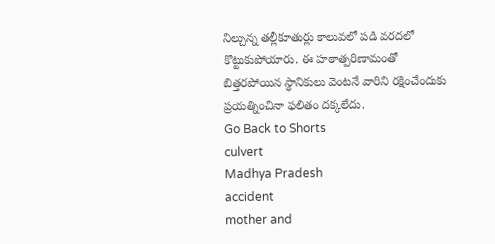నిల్చున్న తల్లీకూతుర్లు కాలువలో పడి వరదలో కొట్టుకుపోయారు. ఈ హఠాత్పరిణామంతో బిత్తరపోయిన స్థానికులు వెంటనే వారిని రక్షించేందుకు ప్రయత్నించినా ఫలితం దక్కలేదు.
Go Back to Shorts
culvert
Madhya Pradesh
accident
mother and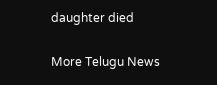daughter died

More Telugu News